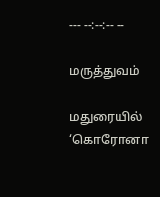--- --:--:-- --

மருத்துவம்

மதுரையில் ‘கொரோனா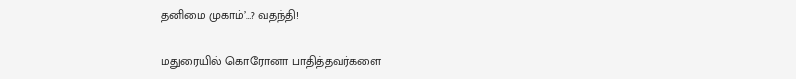தனிமை முகாம்’…? வதந்தி!

மதுரையில் கொரோனா பாதித்தவர்களை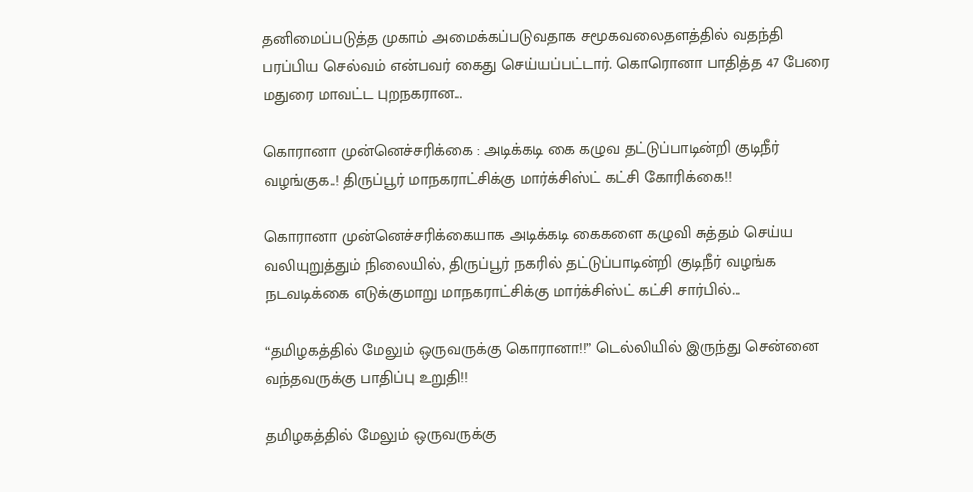தனிமைப்படுத்த முகாம் அமைக்கப்படுவதாக சமூகவலைதளத்தில் வதந்தி பரப்பிய செல்வம் என்பவர் கைது செய்யப்பட்டார். கொரொனா பாதித்த 47 பேரை மதுரை மாவட்ட புறநகரான...

கொரானா முன்னெச்சரிக்கை : அடிக்கடி கை கழுவ தட்டுப்பாடின்றி குடிநீர் வழங்குக..! திருப்பூர் மாநகராட்சிக்கு மார்க்சிஸ்ட் கட்சி கோரிக்கை!!

கொரானா முன்னெச்சரிக்கையாக அடிக்கடி கைகளை கழுவி சுத்தம் செய்ய வலியுறுத்தும் நிலையில், திருப்பூர் நகரில் தட்டுப்பாடின்றி குடிநீர் வழங்க நடவடிக்கை எடுக்குமாறு மாநகராட்சிக்கு மார்க்சிஸ்ட் கட்சி சார்பில்...

“தமிழகத்தில் மேலும் ஒருவருக்கு கொரானா!!” டெல்லியில் இருந்து சென்னை வந்தவருக்கு பாதிப்பு உறுதி!!

தமிழகத்தில் மேலும் ஒருவருக்கு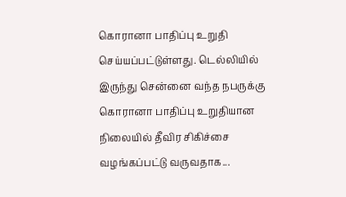கொரானா பாதிப்பு உறுதி செய்யப்பட்டுள்ளது. டெல்லியில் இருந்து சென்னை வந்த நபருக்கு கொரானா பாதிப்பு உறுதியான நிலையில் தீவிர சிகிச்சை வழங்கப்பட்டு வருவதாக...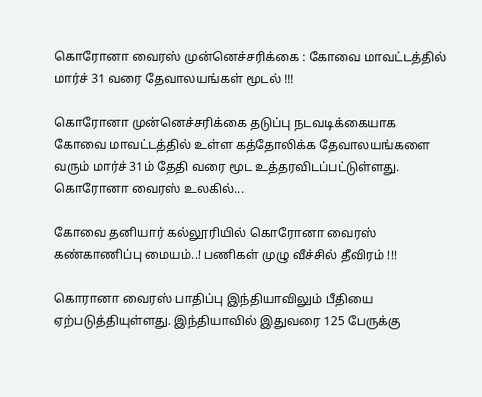கொரோனா வைரஸ் முன்னெச்சரிக்கை : கோவை மாவட்டத்தில் மார்ச் 31 வரை தேவாலயங்கள் மூடல் !!!

கொரோனா முன்னெச்சரிக்கை தடுப்பு நடவடிக்கையாக கோவை மாவட்டத்தில் உள்ள கத்தோலிக்க தேவாலயங்களை வரும் மார்ச் 31ம் தேதி வரை மூட உத்தரவிடப்பட்டுள்ளது.   கொரோனா வைரஸ் உலகில்...

கோவை தனியார் கல்லூரியில் கொரோனா வைரஸ் கண்காணிப்பு மையம்..! பணிகள் முழு வீச்சில் தீவிரம் !!!

கொரானா வைரஸ் பாதிப்பு இந்தியாவிலும் பீதியை ஏற்படுத்தியுள்ளது. இந்தியாவில் இதுவரை 125 பேருக்கு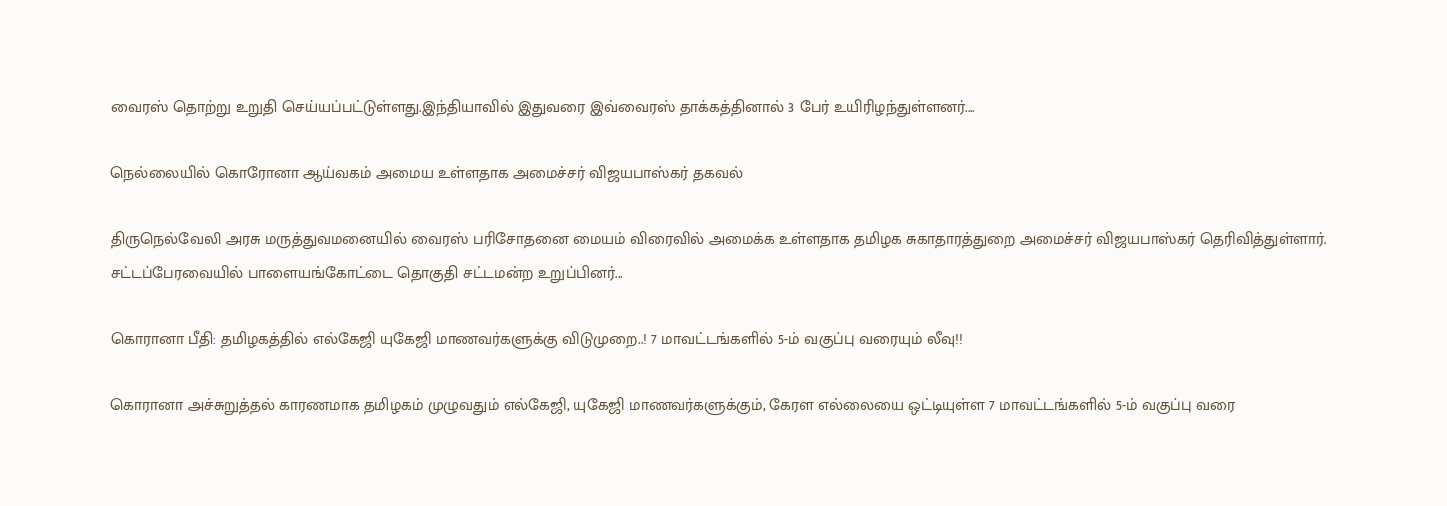வைரஸ் தொற்று உறுதி செய்யப்பட்டுள்ளது.இந்தியாவில் இதுவரை இவ்வைரஸ் தாக்கத்தினால் 3 பேர் உயிரிழந்துள்ளனர்....

நெல்லையில் கொரோனா ஆய்வகம் அமைய உள்ளதாக அமைச்சர் விஜயபாஸ்கர் தகவல்

திருநெல்வேலி அரசு மருத்துவமனையில் வைரஸ் பரிசோதனை மையம் விரைவில் அமைக்க உள்ளதாக தமிழக சுகாதாரத்துறை அமைச்சர் விஜயபாஸ்கர் தெரிவித்துள்ளார்.   சட்டப்பேரவையில் பாளையங்கோட்டை தொகுதி சட்டமன்ற உறுப்பினர்...

கொரானா பீதி: தமிழகத்தில் எல்கேஜி யுகேஜி மாணவர்களுக்கு விடுமுறை..! 7 மாவட்டங்களில் 5-ம் வகுப்பு வரையும் லீவு!!

கொரானா அச்சுறுத்தல் காரணமாக தமிழகம் முழுவதும் எல்கேஜி, யுகேஜி மாணவர்களுக்கும், கேரள எல்லையை ஒட்டியுள்ள 7 மாவட்டங்களில் 5-ம் வகுப்பு வரை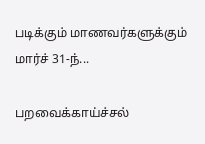படிக்கும் மாணவர்களுக்கும் மார்ச் 31-ந்...

பறவைக்காய்ச்சல்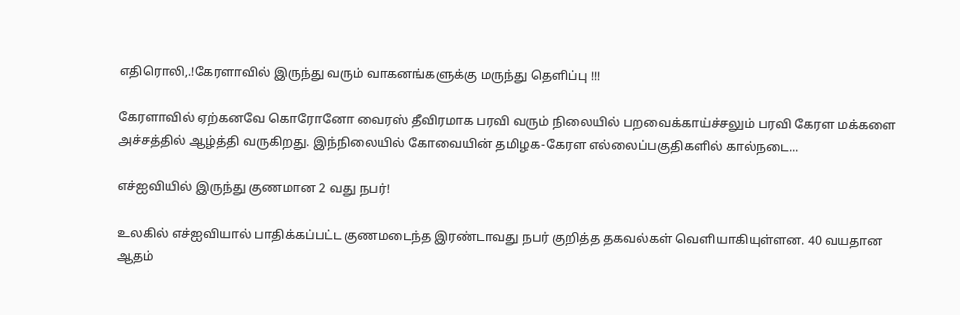எதிரொலி,.!கேரளாவில் இருந்து வரும் வாகனங்களுக்கு மருந்து தெளிப்பு !!!

கேரளாவில் ஏற்கனவே கொரோனோ வைரஸ் தீவிரமாக பரவி வரும் நிலையில் பறவைக்காய்ச்சலும் பரவி கேரள மக்களை அச்சத்தில் ஆழ்த்தி வருகிறது. இந்நிலையில் கோவையின் தமிழக-கேரள எல்லைப்பகுதிகளில் கால்நடை...

எச்‌ஐ‌வியில் இருந்து குணமான 2 வது நபர்!

உலகில் எச்ஐவியால் பாதிக்கப்பட்ட குணமடைந்த இரண்டாவது நபர் குறித்த தகவல்கள் வெளியாகியுள்ளன. 40 வயதான ஆதம்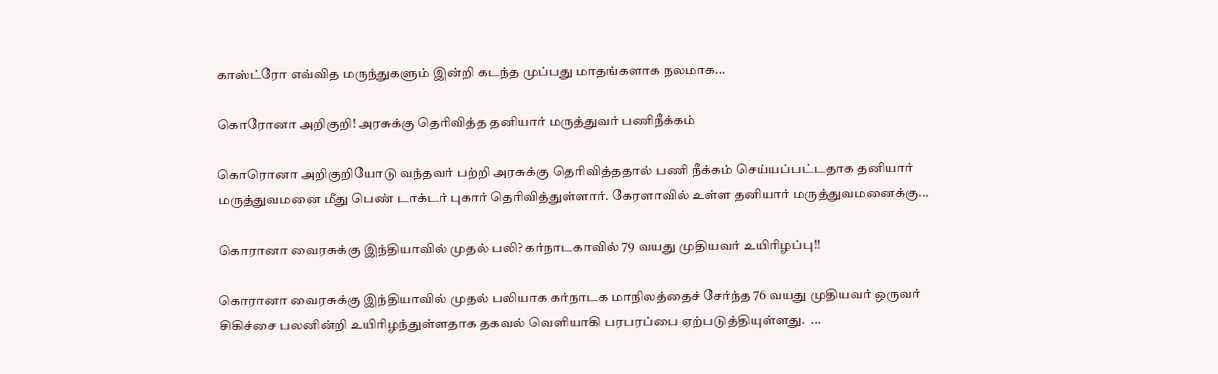காஸ்ட்ரோ எவ்வித மருந்துகளும் இன்றி கடந்த முப்பது மாதங்களாக நலமாக...

கொரோனா அறிகுறி! அரசுக்கு தெரிவித்த தனியார் மருத்துவர் பணிநீக்கம்

கொரொனா அறிகுறியோடு வந்தவர் பற்றி அரசுக்கு தெரிவித்ததால் பணி நீக்கம் செய்யப்பட்டதாக தனியார் மருத்துவமனை மீது பெண் டாக்டர் புகார் தெரிவித்துள்ளார். கேரளாவில் உள்ள தனியார் மருத்துவமனைக்கு...

கொரானா வைரசுக்கு இந்தியாவில் முதல் பலி? கர்நாடகாவில் 79 வயது முதியவர் உயிரிழப்பு!!

கொரானா வைரசுக்கு இந்தியாவில் முதல் பலியாக கர்நாடக மாநிலத்தைச் சேர்ந்த 76 வயது முதியவர் ஒருவர் சிகிச்சை பலனின்றி உயிரிழந்துள்ளதாக தகவல் வெளியாகி பரபரப்பை ஏற்படுத்தியுள்ளது.  ...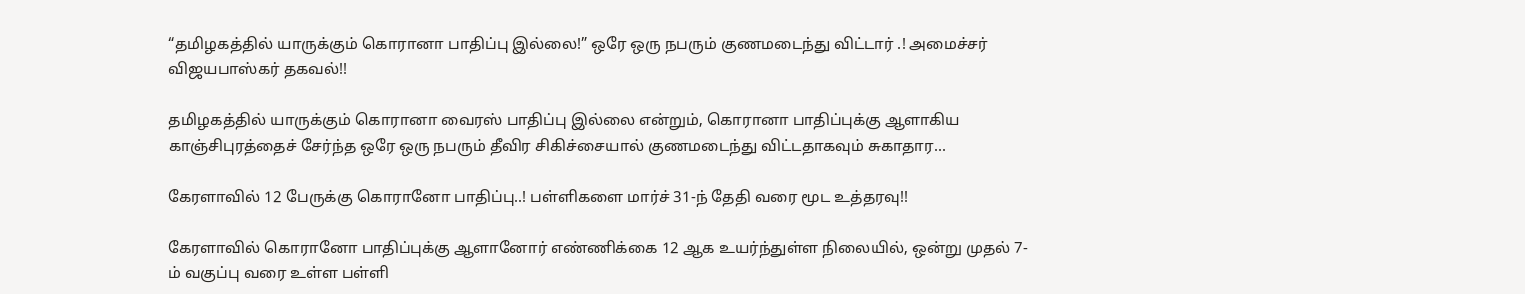“தமிழகத்தில் யாருக்கும் கொரானா பாதிப்பு இல்லை!” ஒரே ஒரு நபரும் குணமடைந்து விட்டார் .! அமைச்சர் விஜயபாஸ்கர் தகவல்!!

தமிழகத்தில் யாருக்கும் கொரானா வைரஸ் பாதிப்பு இல்லை என்றும், கொரானா பாதிப்புக்கு ஆளாகிய காஞ்சிபுரத்தைச் சேர்ந்த ஒரே ஒரு நபரும் தீவிர சிகிச்சையால் குணமடைந்து விட்டதாகவும் சுகாதார...

கேரளாவில் 12 பேருக்கு கொரானோ பாதிப்பு..! பள்ளிகளை மார்ச் 31-ந் தேதி வரை மூட உத்தரவு!!

கேரளாவில் கொரானோ பாதிப்புக்கு ஆளானோர் எண்ணிக்கை 12 ஆக உயர்ந்துள்ள நிலையில், ஒன்று முதல் 7-ம் வகுப்பு வரை உள்ள பள்ளி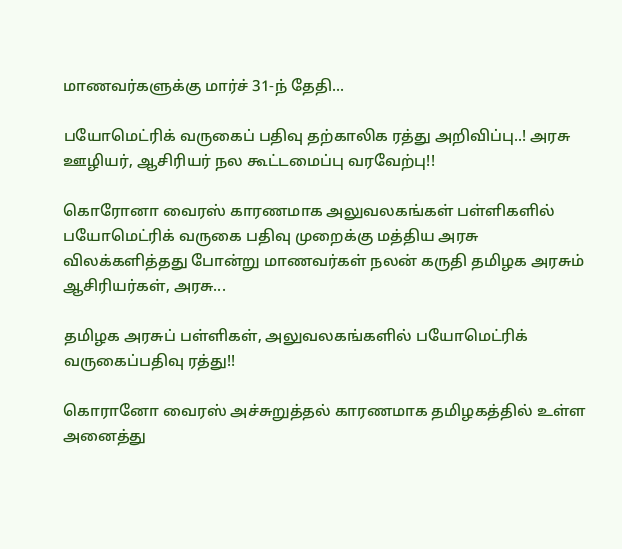மாணவர்களுக்கு மார்ச் 31-ந் தேதி...

பயோமெட்ரிக் வருகைப் பதிவு தற்காலிக ரத்து அறிவிப்பு..! அரசு ஊழியர், ஆசிரியர் நல கூட்டமைப்பு வரவேற்பு!!

கொரோனா வைரஸ் காரணமாக அலுவலகங்கள் பள்ளிகளில் பயோமெட்ரிக் வருகை பதிவு முறைக்கு மத்திய அரசு விலக்களித்தது போன்று மாணவர்கள் நலன் கருதி தமிழக அரசும் ஆசிரியர்கள், அரசு...

தமிழக அரசுப் பள்ளிகள், அலுவலகங்களில் பயோமெட்ரிக் வருகைப்பதிவு ரத்து!!

கொரானோ வைரஸ் அச்சுறுத்தல் காரணமாக தமிழகத்தில் உள்ள அனைத்து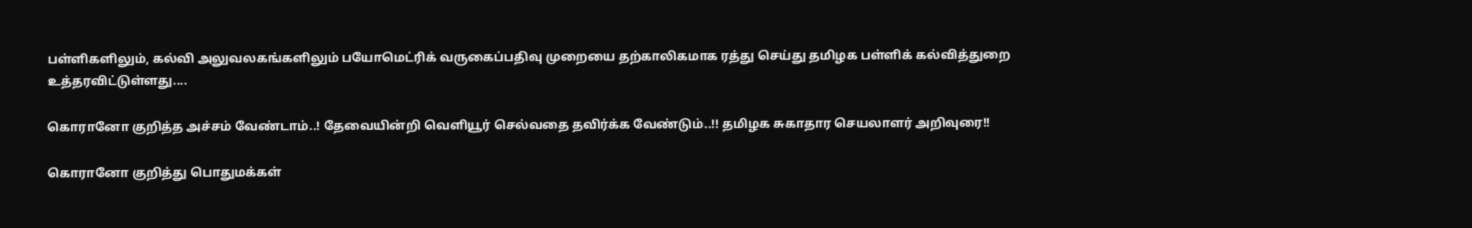பள்ளிகளிலும், கல்வி அலுவலகங்களிலும் பயோமெட்ரிக் வருகைப்பதிவு முறையை தற்காலிகமாக ரத்து செய்து தமிழக பள்ளிக் கல்வித்துறை உத்தரவிட்டுள்ளது....

கொரானோ குறித்த அச்சம் வேண்டாம்..! தேவையின்றி வெளியூர் செல்வதை தவிர்க்க வேண்டும்..!! தமிழக சுகாதார செயலாளர் அறிவுரை!!

கொரானோ குறித்து பொதுமக்கள்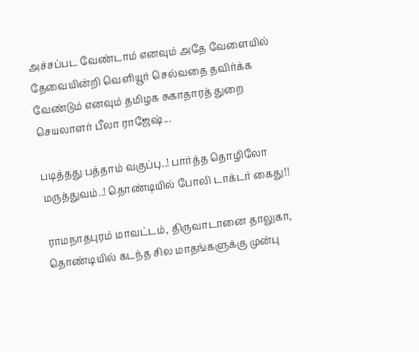அச்சப்பட வேண்டாம் எனவும் அதே வேளையில் தேவையின்றி வெளியூர் செல்வதை தவிர்க்க வேண்டும் எனவும் தமிழக சுகாதாரத் துறை செயலாளர் பீலா ராஜேஷ்...

படித்தது பத்தாம் வகுப்பு..! பார்த்த தொழிலோ மருத்துவம்..! தொண்டியில் போலி டாக்டர் கைது!!

ராமநாதபுரம் மாவட்டம், திருவாடானை தாலுகா, தொண்டியில் கடந்த சில மாதங்களுக்கு முன்பு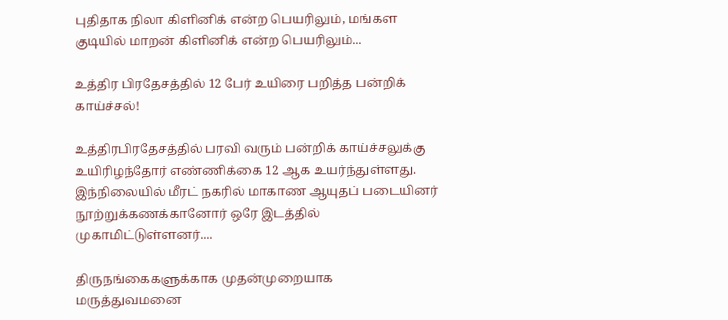புதிதாக நிலா கிளினிக் என்ற பெயரிலும், மங்கள குடியில் மாறன் கிளினிக் என்ற பெயரிலும்...

உத்திர பிரதேசத்தில் 12 பேர் உயிரை பறித்த பன்றிக் காய்ச்சல்!

உத்திரபிரதேசத்தில் பரவி வரும் பன்றிக் காய்ச்சலுக்கு உயிரிழந்தோர் எண்ணிக்கை 12 ஆக உயர்ந்துள்ளது. இந்நிலையில் மீரட் நகரில் மாகாண ஆயுதப் படையினர் நூற்றுக்கணக்கானோர் ஒரே இடத்தில் முகாமிட்டுள்ளனர்....

திருநங்கைகளுக்காக முதன்முறையாக மருத்துவமனை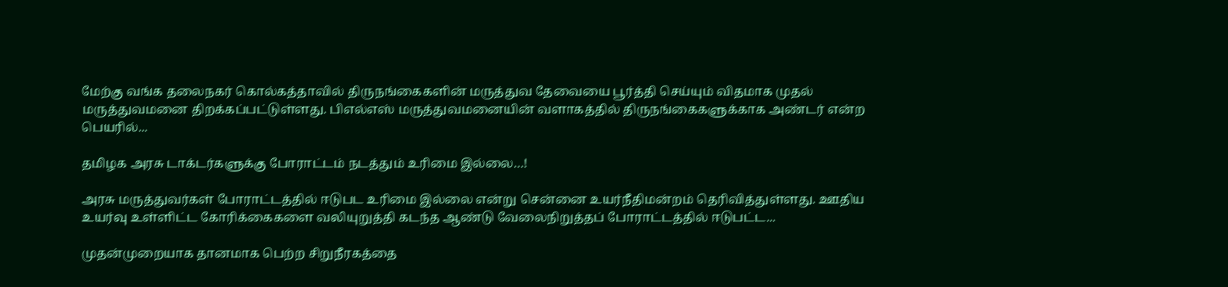மேற்கு வங்க தலைநகர் கொல்கத்தாவில் திருநங்கைகளின் மருத்துவ தேவையை பூர்த்தி செய்யும் விதமாக முதல் மருத்துவமனை திறக்கப்பட்டுள்ளது. பி‌எல்‌எஸ் மருத்துவமனையின் வளாகத்தில் திருநங்கைகளுக்காக அண்டர் என்ற பெயரில்...

தமிழக அரசு டாக்டர்களுக்கு போராட்டம் நடத்தும் உரிமை இல்லை…!

அரசு மருத்துவர்கள் போராட்டத்தில் ஈடுபட உரிமை இல்லை என்று சென்னை உயர்நீதிமன்றம் தெரிவித்துள்ளது. ஊதிய உயர்வு உள்ளிட்ட கோரிக்கைகளை வலியுறுத்தி கடந்த ஆண்டு வேலைநிறுத்தப் போராட்டத்தில் ஈடுபட்ட...

முதன்முறையாக தானமாக பெற்ற சிறுநீரகத்தை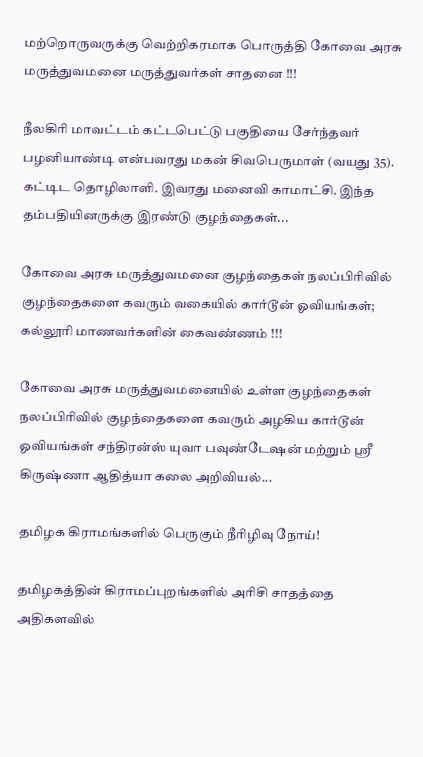மற்றொருவருக்கு வெற்றிகரமாக பொருத்தி கோவை அரசு மருத்துவமனை மருத்துவர்கள் சாதனை !!!

நீலகிரி மாவட்டம் கட்டபெட்டு பகுதியை சேர்ந்தவர் பழனியாண்டி என்பவரது மகன் சிவபெருமாள் (வயது 35). கட்டிட தொழிலாளி. இவரது மனைவி காமாட்சி. இந்த தம்பதியினருக்கு இரண்டு குழந்தைகள்...

கோவை அரசு மருத்துவமனை குழந்தைகள் நலப்பிரிவில் குழந்தைகளை கவரும் வகையில் கார்டூன் ஓவியங்கள்; கல்லூரி மாணவர்களின் கைவண்ணம் !!!

கோவை அரசு மருத்துவமனையில் உள்ள குழந்தைகள் நலப்பிரிவில் குழந்தைகளை கவரும் அழகிய கார்டூன் ஓவியங்கள் சந்திரன்ஸ் யுவா பவுண்டேஷன் மற்றும் ஸ்ரீ கிருஷ்ணா ஆதித்யா கலை அறிவியல்...

தமிழக கிராமங்களில் பெருகும் நீரிழிவு நோய்!

தமிழகத்தின் கிராமப்புறங்களில் அரிசி சாதத்தை அதிகளவில்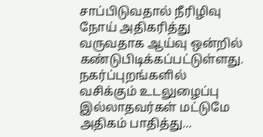சாப்பிடுவதால் நீரிழிவு நோய் அதிகரித்து வருவதாக ஆய்வு ஒன்றில் கண்டுபிடிக்கப்பட்டுள்ளது. நகர்ப்புறங்களில் வசிக்கும் உடலுழைப்பு இல்லாதவர்கள் மட்டுமே அதிகம் பாதித்து...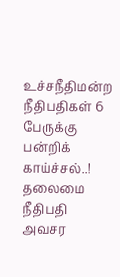உச்சநீதிமன்ற நீதிபதிகள் 6 பேருக்கு பன்றிக் காய்ச்சல்..! தலைமை நீதிபதி அவசர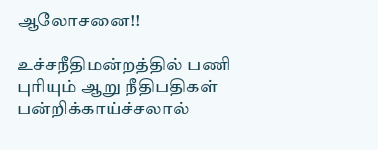ஆலோசனை!!

உச்சநீதிமன்றத்தில் பணி புரியும் ஆறு நீதிபதிகள் பன்றிக்காய்ச்சலால்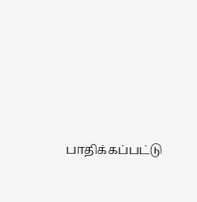பாதிக்கப்பட்டு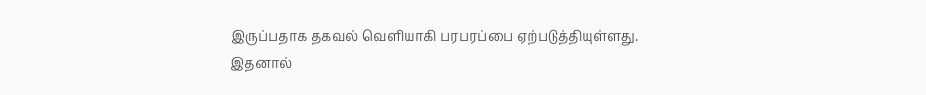இருப்பதாக தகவல் வெளியாகி பரபரப்பை ஏற்படுத்தியுள்ளது. இதனால்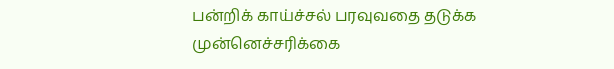பன்றிக் காய்ச்சல் பரவுவதை தடுக்க முன்னெச்சரிக்கை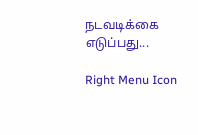நடவடிக்கை எடுப்பது...

Right Menu Icon